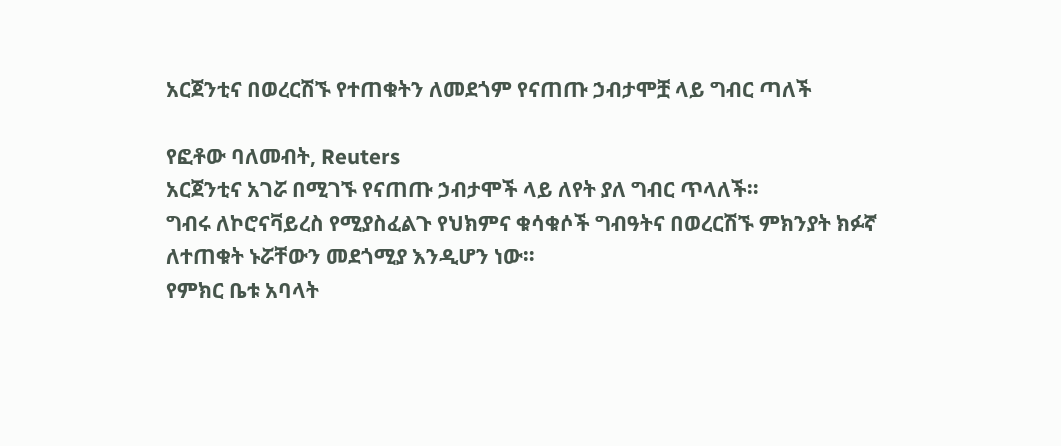አርጀንቲና በወረርሽኙ የተጠቁትን ለመደጎም የናጠጡ ኃብታሞቿ ላይ ግብር ጣለች

የፎቶው ባለመብት, Reuters
አርጀንቲና አገሯ በሚገኙ የናጠጡ ኃብታሞች ላይ ለየት ያለ ግብር ጥላለች።
ግብሩ ለኮሮናቫይረስ የሚያስፈልጉ የህክምና ቁሳቁሶች ግብዓትና በወረርሽኙ ምክንያት ክፉኛ ለተጠቁት ኑሯቸውን መደጎሚያ እንዲሆን ነው።
የምክር ቤቱ አባላት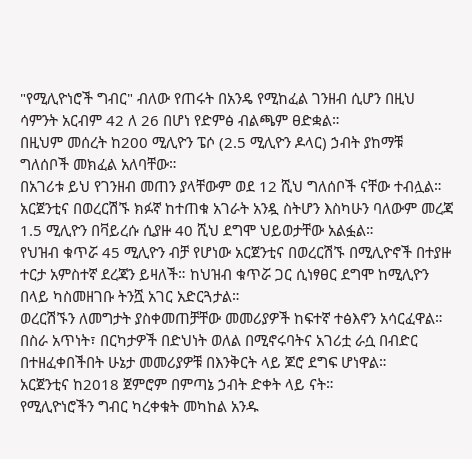"የሚሊዮነሮች ግብር" ብለው የጠሩት በአንዴ የሚከፈል ገንዘብ ሲሆን በዚህ ሳምንት አርብም 42 ለ 26 በሆነ የድምፅ ብልጫም ፀድቋል።
በዚህም መሰረት ከ200 ሚሊዮን ፔሶ (2.5 ሚሊዮን ዶላር) ኃብት ያከማቹ ግለሰቦች መክፈል አለባቸው።
በአገሪቱ ይህ የገንዘብ መጠን ያላቸውም ወደ 12 ሺህ ግለሰቦች ናቸው ተብሏል።
አርጀንቲና በወረርሽኙ ክፉኛ ከተጠቁ አገራት አንዷ ስትሆን እስካሁን ባለውም መረጃ 1.5 ሚሊዮን በቫይረሱ ሲያዙ 40 ሺህ ደግሞ ህይወታቸው አልፏል።
የህዝብ ቁጥሯ 45 ሚሊዮን ብቻ የሆነው አርጀንቲና በወረርሽኙ በሚሊዮኖች በተያዙ ተርታ አምስተኛ ደረጃን ይዛለች። ከህዝብ ቁጥሯ ጋር ሲነፃፀር ደግሞ ከሚሊዮን በላይ ካስመዘገቡ ትንሿ አገር አድርጓታል።
ወረርሽኙን ለመግታት ያስቀመጠቻቸው መመሪያዎች ከፍተኛ ተፅእኖን አሳርፈዋል። በስራ አጥነት፣ በርካታዎች በድህነት ወለል በሚኖሩባትና አገሪቷ ራሷ በብድር በተዘፈቀበችበት ሁኔታ መመሪያዎቹ በእንቅርት ላይ ጆሮ ደግፍ ሆነዋል።
አርጀንቲና ከ2018 ጀምሮም በምጣኔ ኃብት ድቀት ላይ ናት።
የሚሊዮነሮችን ግብር ካረቀቁት መካከል አንዱ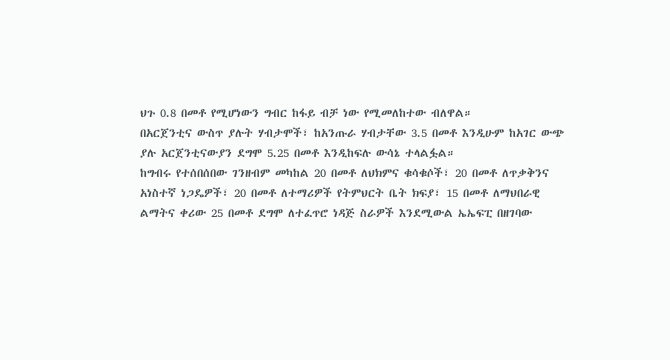ህጉ 0.8 በመቶ የሚሆነውን ግብር ከፋይ ብቻ ነው የሚመለከተው ብለዋል።
በአርጀንቲና ውስጥ ያሉት ሃብታሞች፣ ከአንጡራ ሃብታቸው 3.5 በመቶ እንዲሁም ከአገር ውጭ ያሉ አርጀንቲናውያን ደግሞ 5.25 በመቶ እንዲከፍሉ ውሳኔ ተላልፏል።
ከግብሩ የተሰበሰበው ገንዘብም መካከል 20 በመቶ ለህክምና ቁሳቁሶች፣ 20 በመቶ ለጥቃቅንና አነስተኛ ነጋዴዎች፣ 20 በመቶ ለተማሪዎች የትምህርት ቤት ክፍያ፣ 15 በመቶ ለማህበራዊ ልማትና ቀሪው 25 በመቶ ደግሞ ለተፈጥሮ ነዳጅ ስራዎች እንደሚውል ኤኤፍፒ በዘገባው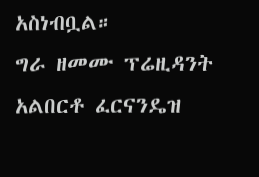አስነብቧል።
ግራ ዘመሙ ፕሬዚዳንት አልበርቶ ፈርናንዴዝ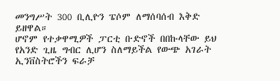መንግሥት 300 ቢሊዮን ፔሶም ለማሰባሰብ እቅድ ይዘዋል።
ሆኖም የተቃዋሚዎች ፓርቲ ቡድኖች በበኩላቸው ይህ የአንድ ጊዜ ግብር ሊሆን ስለማይችል የውጭ አገራት ኢንቨስትሮችን ፍራቻ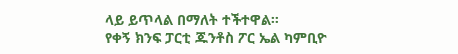ላይ ይጥላል በማለት ተችተዋል።
የቀኝ ክንፍ ፓርቲ ጁንቶስ ፖር ኤል ካምቢዮ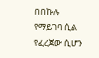በበኩሉ የማይገባ ሲል የፈረጀው ሲሆን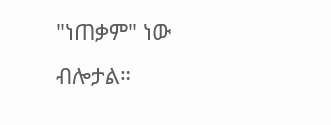"ነጠቃም" ነው ብሎታል።